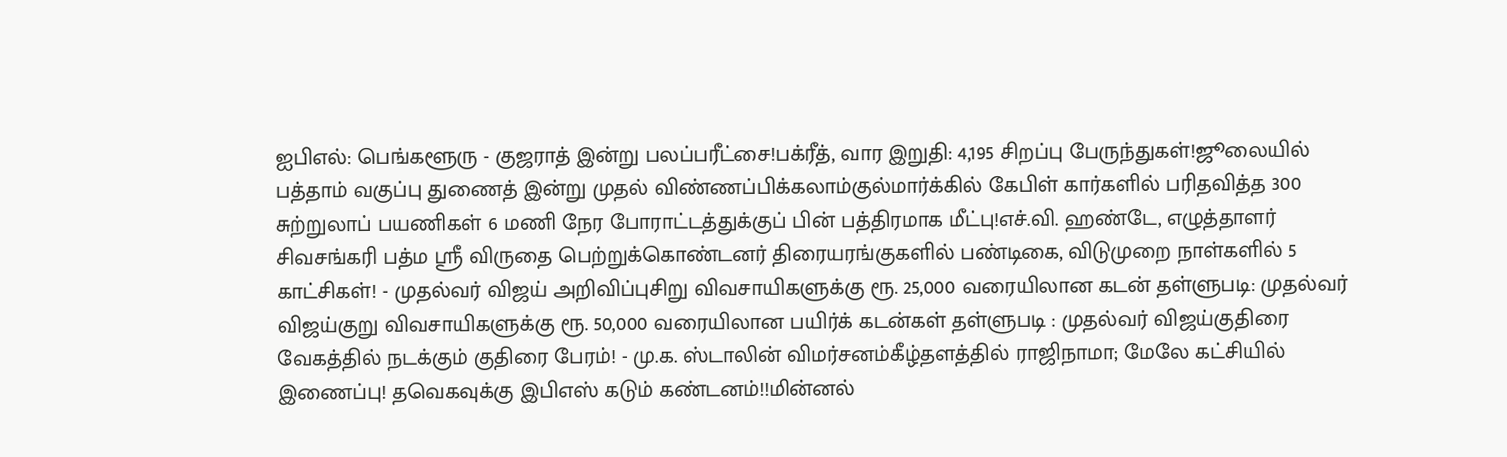ஐபிஎல்: பெங்களூரு - குஜராத் இன்று பலப்பரீட்சை!பக்ரீத், வார இறுதி: 4,195 சிறப்பு பேருந்துகள்!ஜூலையில் பத்தாம் வகுப்பு துணைத் இன்று முதல் விண்ணப்பிக்கலாம்குல்மார்க்கில் கேபிள் கார்களில் பரிதவித்த 300 சுற்றுலாப் பயணிகள் 6 மணி நேர போராட்டத்துக்குப் பின் பத்திரமாக மீட்பு!எச்.வி. ஹண்டே, எழுத்தாளர் சிவசங்கரி பத்ம ஸ்ரீ விருதை பெற்றுக்கொண்டனர் திரையரங்குகளில் பண்டிகை, விடுமுறை நாள்களில் 5 காட்சிகள்! - முதல்வர் விஜய் அறிவிப்புசிறு விவசாயிகளுக்கு ரூ. 25,000 வரையிலான கடன் தள்ளுபடி: முதல்வர் விஜய்குறு விவசாயிகளுக்கு ரூ. 50,000 வரையிலான பயிர்க் கடன்கள் தள்ளுபடி : முதல்வர் விஜய்குதிரை வேகத்தில் நடக்கும் குதிரை பேரம்! - மு.க. ஸ்டாலின் விமர்சனம்கீழ்தளத்தில் ராஜிநாமா; மேலே கட்சியில் இணைப்பு! தவெகவுக்கு இபிஎஸ் கடும் கண்டனம்!!மின்னல்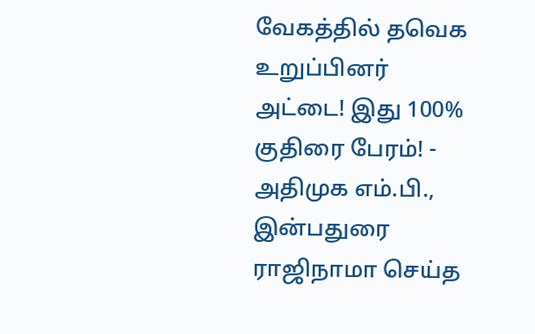வேகத்தில் தவெக உறுப்பினர் அட்டை! இது 100% குதிரை பேரம்! - அதிமுக எம்.பி., இன்பதுரை ராஜிநாமா செய்த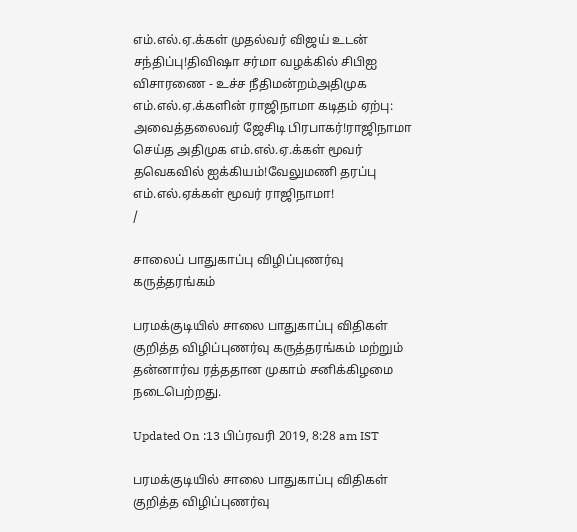எம்.எல்.ஏ.க்கள் முதல்வர் விஜய் உடன் சந்திப்பு!திவிஷா சர்மா வழக்கில் சிபிஐ விசாரணை - உச்ச நீதிமன்றம்அதிமுக எம்.எல்.ஏ.க்களின் ராஜிநாமா கடிதம் ஏற்பு: அவைத்தலைவர் ஜேசிடி பிரபாகர்!ராஜிநாமா செய்த அதிமுக எம்.எல்.ஏ.க்கள் மூவர் தவெகவில் ஐக்கியம்!வேலுமணி தரப்பு எம்.எல்.ஏக்கள் மூவர் ராஜிநாமா!
/

சாலைப் பாதுகாப்பு விழிப்புணர்வு கருத்தரங்கம்

பரமக்குடியில் சாலை பாதுகாப்பு விதிகள் குறித்த விழிப்புணர்வு கருத்தரங்கம் மற்றும் தன்னார்வ ரத்ததான முகாம் சனிக்கிழமை நடைபெற்றது.

Updated On :13 பிப்ரவரி 2019, 8:28 am IST

பரமக்குடியில் சாலை பாதுகாப்பு விதிகள் குறித்த விழிப்புணர்வு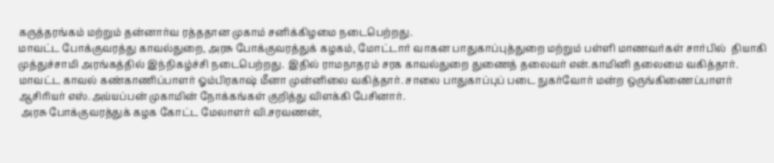கருத்தரங்கம் மற்றும் தன்னார்வ ரத்ததான முகாம் சனிக்கிழமை நடைபெற்றது.
மாவட்ட போக்குவரத்து காவல்துறை, அரசு போக்குவரத்துக் கழகம், மோட்டார் வாகன பாதுகாப்புத்துறை மற்றும் பள்ளி மாணவர்கள் சார்பில்  தியாகி முத்துச்சாமி அரங்கத்தில் இந்நிகழ்ச்சி நடைபெற்றது. இதில் ராமநாதரம் சரக காவல்துறை துணைத் தலைவர் என்.காமினி தலைமை வகித்தார். மாவட்ட காவல் கண்காணிப்பாளர் ஓம்பிரகாஷ் மீனா முன்னிலை வகித்தார். சாலை பாதுகாப்புப் படை நுகர்வோர் மன்ற ஒருங்கிணைப்பாளர் ஆசிரியர் எஸ்.அய்யப்பன் முகாமின் நோக்கங்கள் குறித்து விளக்கி பேசினார்.
 அரசு போக்குவரத்துக் கழக கோட்ட மேலாளர் வி.சரவணன்,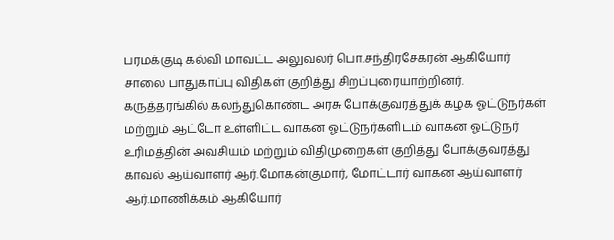பரமக்குடி கல்வி மாவட்ட அலுவலர் பொ.சந்திரசேகரன் ஆகியோர் சாலை பாதுகாப்பு விதிகள் குறித்து சிறப்புரையாற்றினர்.
கருத்தரங்கில் கலந்துகொண்ட அரசு போக்குவரத்துக் கழக ஓட்டுநர்கள் மற்றும் ஆட்டோ உள்ளிட்ட வாகன ஓட்டுநர்களிடம் வாகன ஓட்டுநர் உரிமத்தின் அவசியம் மற்றும் விதிமுறைகள் குறித்து போக்குவரத்து காவல் ஆய்வாளர் ஆர்.மோகன்குமார், மோட்டார் வாகன ஆய்வாளர் ஆர்.மாணிக்கம் ஆகியோர்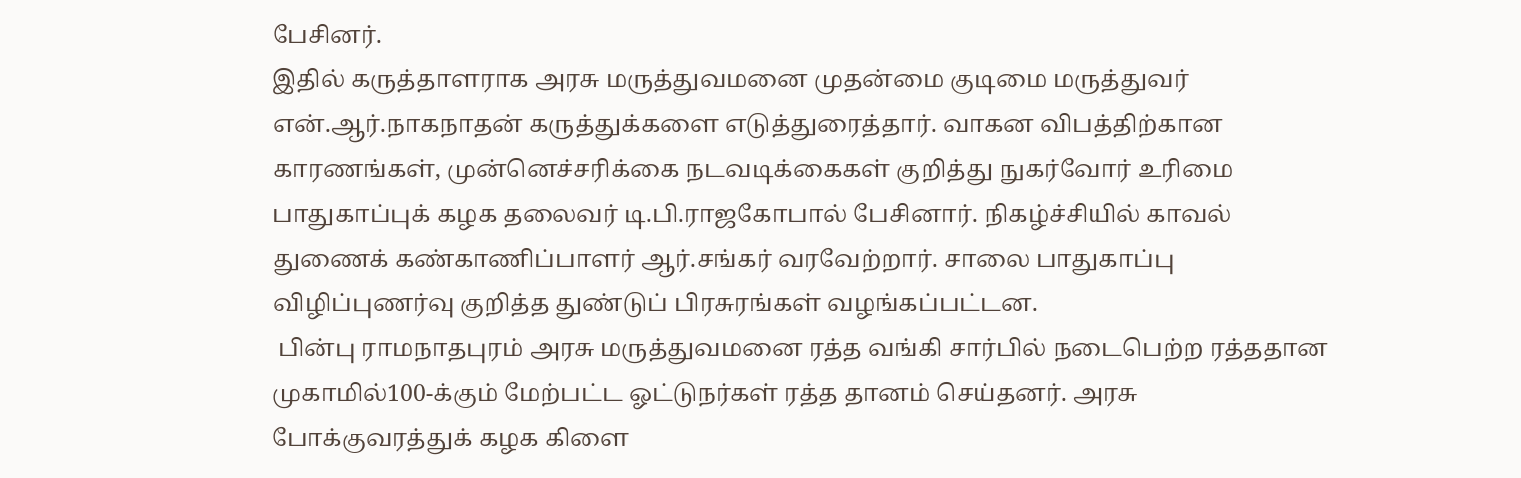பேசினர்.
இதில் கருத்தாளராக அரசு மருத்துவமனை முதன்மை குடிமை மருத்துவர் என்.ஆர்.நாகநாதன் கருத்துக்களை எடுத்துரைத்தார். வாகன விபத்திற்கான காரணங்கள், முன்னெச்சரிக்கை நடவடிக்கைகள் குறித்து நுகர்வோர் உரிமை பாதுகாப்புக் கழக தலைவர் டி.பி.ராஜகோபால் பேசினார். நிகழ்ச்சியில் காவல் துணைக் கண்காணிப்பாளர் ஆர்.சங்கர் வரவேற்றார். சாலை பாதுகாப்பு விழிப்புணர்வு குறித்த துண்டுப் பிரசுரங்கள் வழங்கப்பட்டன.
 பின்பு ராமநாதபுரம் அரசு மருத்துவமனை ரத்த வங்கி சார்பில் நடைபெற்ற ரத்ததான முகாமில்100-க்கும் மேற்பட்ட ஓட்டுநர்கள் ரத்த தானம் செய்தனர். அரசு போக்குவரத்துக் கழக கிளை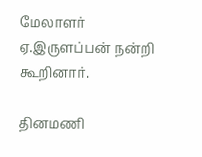மேலாளர் ஏ.இருளப்பன் நன்றி கூறினார்.

தினமணி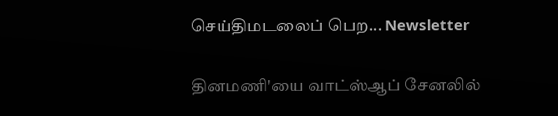செய்திமடலைப் பெற... Newsletter

தினமணி'யை வாட்ஸ்ஆப் சேனலில்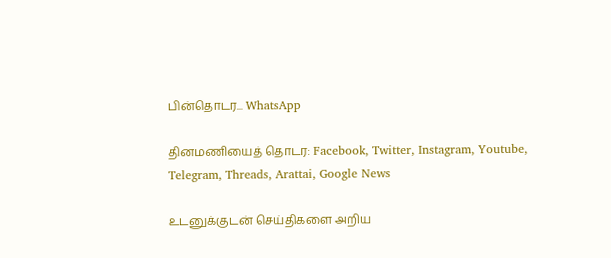பின்தொடர... WhatsApp

தினமணியைத் தொடர: Facebook, Twitter, Instagram, Youtube, Telegram, Threads, Arattai, Google News

உடனுக்குடன் செய்திகளை அறிய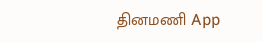தினமணி App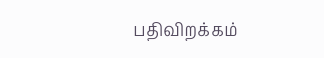பதிவிறக்கம்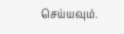செய்யவும்.